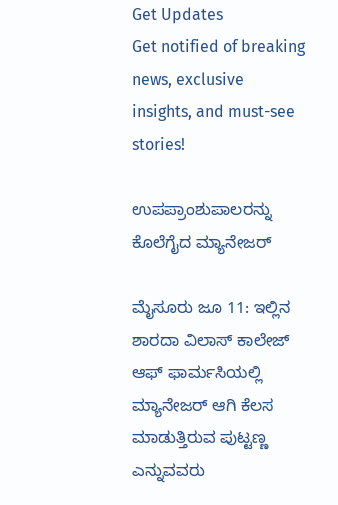Get Updates
Get notified of breaking news, exclusive insights, and must-see stories!

ಉಪಪ್ರಾಂಶುಪಾಲರನ್ನು ಕೊಲೆಗೈದ ಮ್ಯಾನೇಜರ್

ಮೈಸೂರು ಜೂ 11: ಇಲ್ಲಿನ ಶಾರದಾ ವಿಲಾಸ್ ಕಾಲೇಜ್ ಆಫ್ ಫಾರ್ಮಸಿಯಲ್ಲಿ ಮ್ಯಾನೇಜರ್ ಆಗಿ ಕೆಲಸ ಮಾಡುತ್ತಿರುವ ಪುಟ್ಟಣ್ಣ ಎನ್ನುವವರು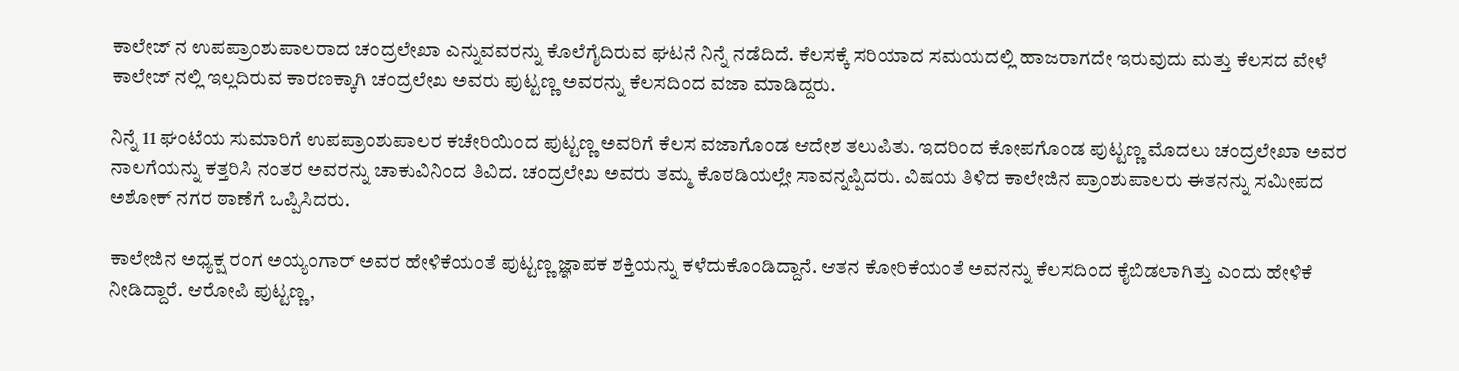ಕಾಲೇಜ್ ನ ಉಪಪ್ರಾಂಶುಪಾಲರಾದ ಚಂದ್ರಲೇಖಾ ಎನ್ನುವವರನ್ನು ಕೊಲೆಗೈದಿರುವ ಘಟನೆ ನಿನ್ನೆ ನಡೆದಿದೆ. ಕೆಲಸಕ್ಕೆ ಸರಿಯಾದ ಸಮಯದಲ್ಲಿ ಹಾಜರಾಗದೇ ಇರುವುದು ಮತ್ತು ಕೆಲಸದ ವೇಳೆ ಕಾಲೇಜ್ ನಲ್ಲಿ ಇಲ್ಲದಿರುವ ಕಾರಣಕ್ಕಾಗಿ ಚಂದ್ರಲೇಖ ಅವರು ಪುಟ್ಟಣ್ಣ ಅವರನ್ನು ಕೆಲಸದಿಂದ ವಜಾ ಮಾಡಿದ್ದರು.

ನಿನ್ನೆ 11 ಘಂಟೆಯ ಸುಮಾರಿಗೆ ಉಪಪ್ರಾಂಶುಪಾಲರ ಕಚೇರಿಯಿಂದ ಪುಟ್ಟಣ್ಣ ಅವರಿಗೆ ಕೆಲಸ ವಜಾಗೊಂಡ ಆದೇಶ ತಲುಪಿತು. ಇದರಿಂದ ಕೋಪಗೊಂಡ ಪುಟ್ಟಣ್ಣ ಮೊದಲು ಚಂದ್ರಲೇಖಾ ಅವರ ನಾಲಗೆಯನ್ನು ಕತ್ತರಿಸಿ ನಂತರ ಅವರನ್ನು ಚಾಕುವಿನಿಂದ ತಿವಿದ. ಚಂದ್ರಲೇಖ ಅವರು ತಮ್ಮ ಕೊಠಡಿಯಲ್ಲೇ ಸಾವನ್ನಪ್ಪಿದರು. ವಿಷಯ ತಿಳಿದ ಕಾಲೇಜಿನ ಪ್ರಾಂಶುಪಾಲರು ಈತನನ್ನು ಸಮೀಪದ ಅಶೋಕ್ ನಗರ ಠಾಣೆಗೆ ಒಪ್ಪಿಸಿದರು.

ಕಾಲೇಜಿನ ಅಧ್ಯಕ್ಷ ರಂಗ ಅಯ್ಯಂಗಾರ್ ಅವರ ಹೇಳಿಕೆಯಂತೆ ಪುಟ್ಟಣ್ಣ ಜ್ಞಾಪಕ ಶಕ್ತಿಯನ್ನು ಕಳೆದುಕೊಂಡಿದ್ದಾನೆ. ಆತನ ಕೋರಿಕೆಯಂತೆ ಅವನನ್ನು ಕೆಲಸದಿಂದ ಕೈಬಿಡಲಾಗಿತ್ತು ಎಂದು ಹೇಳಿಕೆ ನೀಡಿದ್ದಾರೆ. ಆರೋಪಿ ಪುಟ್ಟಣ್ಣ,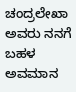ಚಂದ್ರಲೇಖಾ ಅವರು ನನಗೆ ಬಹಳ ಅವಮಾನ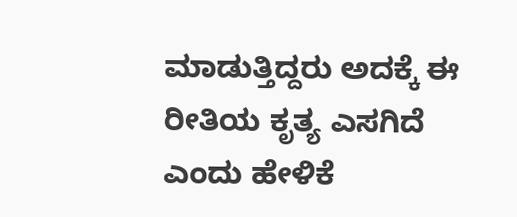ಮಾಡುತ್ತಿದ್ದರು ಅದಕ್ಕೆ ಈ ರೀತಿಯ ಕೃತ್ಯ ಎಸಗಿದೆ ಎಂದು ಹೇಳಿಕೆ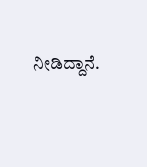ನೀಡಿದ್ದಾನೆ.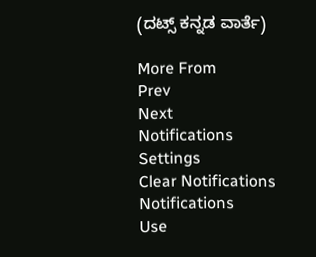(ದಟ್ಸ್ ಕನ್ನಡ ವಾರ್ತೆ)

More From
Prev
Next
Notifications
Settings
Clear Notifications
Notifications
Use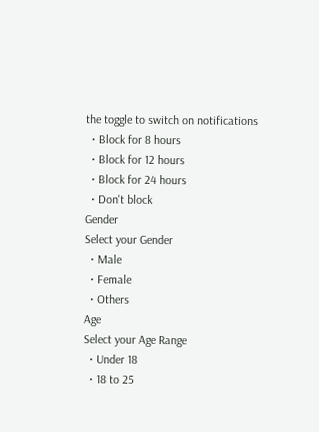the toggle to switch on notifications
  • Block for 8 hours
  • Block for 12 hours
  • Block for 24 hours
  • Don't block
Gender
Select your Gender
  • Male
  • Female
  • Others
Age
Select your Age Range
  • Under 18
  • 18 to 25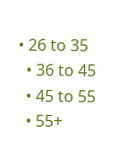• 26 to 35
  • 36 to 45
  • 45 to 55
  • 55+